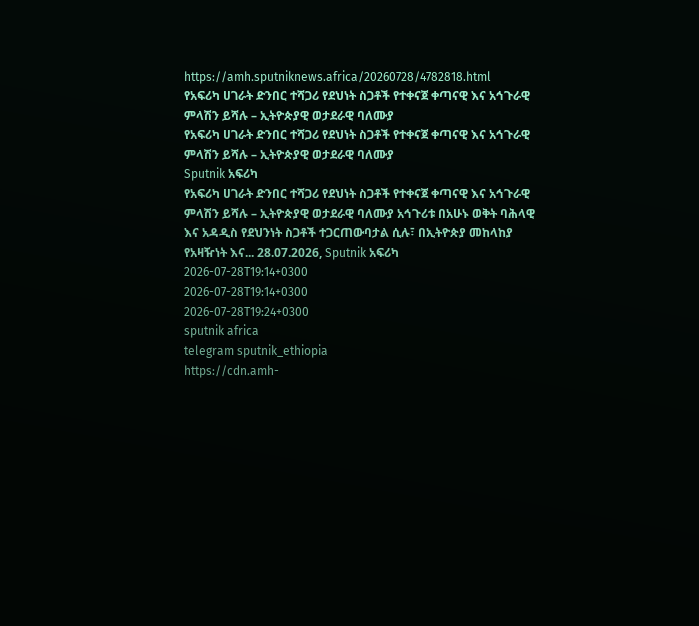https://amh.sputniknews.africa/20260728/4782818.html
የአፍሪካ ሀገራት ድንበር ተሻጋሪ የደህነት ስጋቶች የተቀናጀ ቀጣናዊ እና አኅጉራዊ ምላሽን ይሻሉ – ኢትዮጵያዊ ወታደራዊ ባለሙያ
የአፍሪካ ሀገራት ድንበር ተሻጋሪ የደህነት ስጋቶች የተቀናጀ ቀጣናዊ እና አኅጉራዊ ምላሽን ይሻሉ – ኢትዮጵያዊ ወታደራዊ ባለሙያ
Sputnik አፍሪካ
የአፍሪካ ሀገራት ድንበር ተሻጋሪ የደህነት ስጋቶች የተቀናጀ ቀጣናዊ እና አኅጉራዊ ምላሽን ይሻሉ – ኢትዮጵያዊ ወታደራዊ ባለሙያ አኅጉሪቱ በአሁኑ ወቅት ባሕላዊ እና አዳዲስ የደህንነት ስጋቶች ተጋርጠውባታል ሲሉ፣ በኢትዮጵያ መከላከያ የአዛዥነት እና... 28.07.2026, Sputnik አፍሪካ
2026-07-28T19:14+0300
2026-07-28T19:14+0300
2026-07-28T19:24+0300
sputnik africa
telegram sputnik_ethiopia
https://cdn.amh-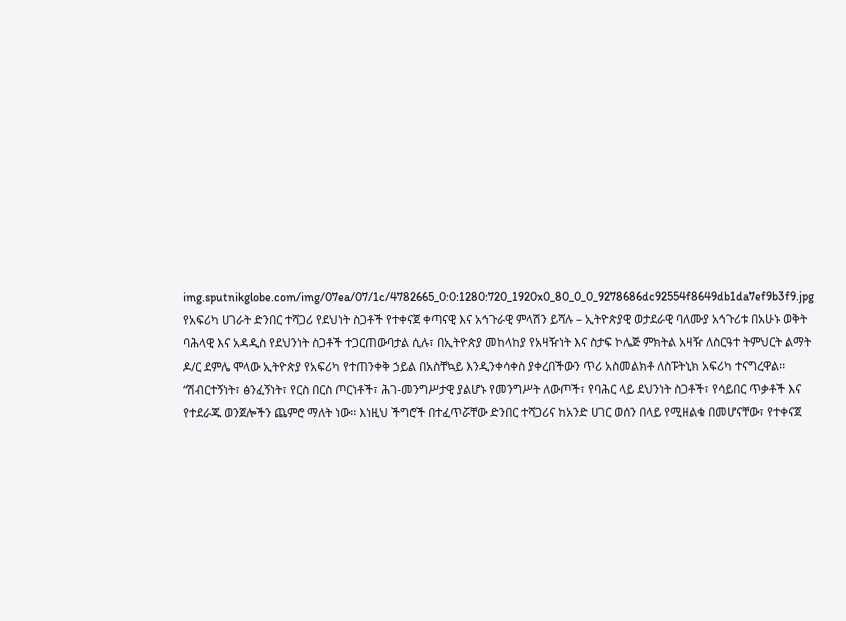img.sputnikglobe.com/img/07ea/07/1c/4782665_0:0:1280:720_1920x0_80_0_0_9278686dc92554f8649db1da7ef9b3f9.jpg
የአፍሪካ ሀገራት ድንበር ተሻጋሪ የደህነት ስጋቶች የተቀናጀ ቀጣናዊ እና አኅጉራዊ ምላሽን ይሻሉ – ኢትዮጵያዊ ወታደራዊ ባለሙያ አኅጉሪቱ በአሁኑ ወቅት ባሕላዊ እና አዳዲስ የደህንነት ስጋቶች ተጋርጠውባታል ሲሉ፣ በኢትዮጵያ መከላከያ የአዛዥነት እና ስታፍ ኮሌጅ ምክትል አዛዥ ለስርዓተ ትምህርት ልማት ዶ/ር ደምሌ ሞላው ኢትዮጵያ የአፍሪካ የተጠንቀቅ ኃይል በአስቸኳይ እንዲንቀሳቀስ ያቀረበችውን ጥሪ አስመልክቶ ለስፑትኒክ አፍሪካ ተናግረዋል፡፡ “ሽብርተኝነት፣ ፅንፈኝነት፣ የርስ በርስ ጦርነቶች፣ ሕገ-መንግሥታዊ ያልሆኑ የመንግሥት ለውጦች፣ የባሕር ላይ ደህንነት ስጋቶች፣ የሳይበር ጥቃቶች እና የተደራጁ ወንጀሎችን ጨምሮ ማለት ነው፡፡ እነዚህ ችግሮች በተፈጥሯቸው ድንበር ተሻጋሪና ከአንድ ሀገር ወሰን በላይ የሚዘልቁ በመሆናቸው፣ የተቀናጀ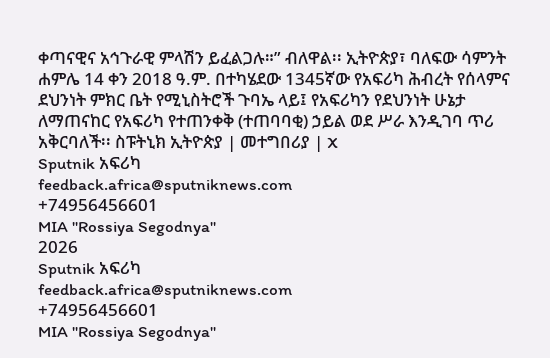ቀጣናዊና አኅጉራዊ ምላሽን ይፈልጋሉ።” ብለዋል፡፡ ኢትዮጵያ፣ ባለፍው ሳምንት ሐምሌ 14 ቀን 2018 ዓ.ም. በተካሄደው 1345ኛው የአፍሪካ ሕብረት የሰላምና ደህንነት ምክር ቤት የሚኒስትሮች ጉባኤ ላይ፤ የአፍሪካን የደህንነት ሁኔታ ለማጠናከር የአፍሪካ የተጠንቀቅ (ተጠባባቂ) ኃይል ወደ ሥራ እንዲገባ ጥሪ አቅርባለች፡፡ ስፑትኒክ ኢትዮጵያ | መተግበሪያ | X
Sputnik አፍሪካ
feedback.africa@sputniknews.com
+74956456601
MIA "Rossiya Segodnya"
2026
Sputnik አፍሪካ
feedback.africa@sputniknews.com
+74956456601
MIA "Rossiya Segodnya"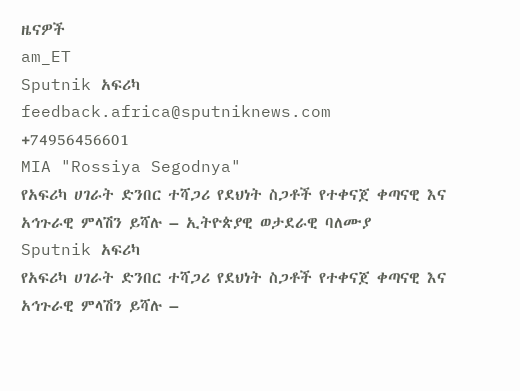ዜናዎች
am_ET
Sputnik አፍሪካ
feedback.africa@sputniknews.com
+74956456601
MIA "Rossiya Segodnya"
የአፍሪካ ሀገራት ድንበር ተሻጋሪ የደህነት ስጋቶች የተቀናጀ ቀጣናዊ እና አኅጉራዊ ምላሽን ይሻሉ – ኢትዮጵያዊ ወታደራዊ ባለሙያ
Sputnik አፍሪካ
የአፍሪካ ሀገራት ድንበር ተሻጋሪ የደህነት ስጋቶች የተቀናጀ ቀጣናዊ እና አኅጉራዊ ምላሽን ይሻሉ –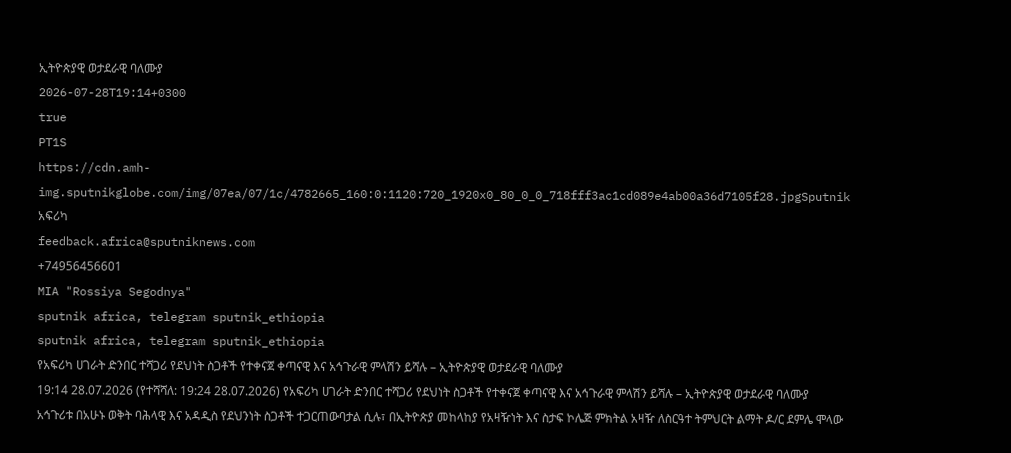ኢትዮጵያዊ ወታደራዊ ባለሙያ
2026-07-28T19:14+0300
true
PT1S
https://cdn.amh-img.sputnikglobe.com/img/07ea/07/1c/4782665_160:0:1120:720_1920x0_80_0_0_718fff3ac1cd089e4ab00a36d7105f28.jpgSputnik አፍሪካ
feedback.africa@sputniknews.com
+74956456601
MIA "Rossiya Segodnya"
sputnik africa, telegram sputnik_ethiopia
sputnik africa, telegram sputnik_ethiopia
የአፍሪካ ሀገራት ድንበር ተሻጋሪ የደህነት ስጋቶች የተቀናጀ ቀጣናዊ እና አኅጉራዊ ምላሽን ይሻሉ – ኢትዮጵያዊ ወታደራዊ ባለሙያ
19:14 28.07.2026 (የተሻሻለ: 19:24 28.07.2026) የአፍሪካ ሀገራት ድንበር ተሻጋሪ የደህነት ስጋቶች የተቀናጀ ቀጣናዊ እና አኅጉራዊ ምላሽን ይሻሉ – ኢትዮጵያዊ ወታደራዊ ባለሙያ
አኅጉሪቱ በአሁኑ ወቅት ባሕላዊ እና አዳዲስ የደህንነት ስጋቶች ተጋርጠውባታል ሲሉ፣ በኢትዮጵያ መከላከያ የአዛዥነት እና ስታፍ ኮሌጅ ምክትል አዛዥ ለስርዓተ ትምህርት ልማት ዶ/ር ደምሌ ሞላው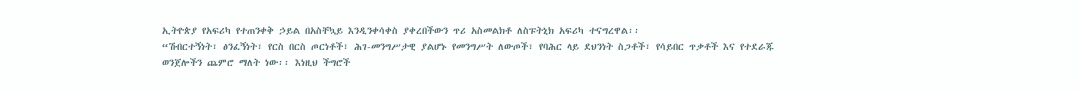ኢትዮጵያ የአፍሪካ የተጠንቀቅ ኃይል በአስቸኳይ እንዲንቀሳቀስ ያቀረበችውን ጥሪ አስመልክቶ ለስፑትኒክ አፍሪካ ተናግረዋል፡፡
“ሽብርተኝነት፣ ፅንፈኝነት፣ የርስ በርስ ጦርነቶች፣ ሕገ-መንግሥታዊ ያልሆኑ የመንግሥት ለውጦች፣ የባሕር ላይ ደህንነት ስጋቶች፣ የሳይበር ጥቃቶች እና የተደራጁ ወንጀሎችን ጨምሮ ማለት ነው፡፡ እነዚህ ችግሮች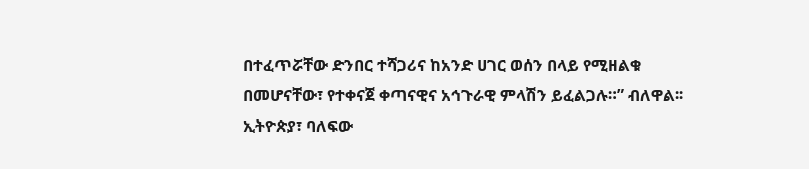በተፈጥሯቸው ድንበር ተሻጋሪና ከአንድ ሀገር ወሰን በላይ የሚዘልቁ በመሆናቸው፣ የተቀናጀ ቀጣናዊና አኅጉራዊ ምላሽን ይፈልጋሉ።” ብለዋል፡፡
ኢትዮጵያ፣ ባለፍው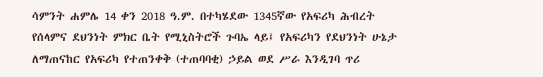ሳምንት ሐምሌ 14 ቀን 2018 ዓ.ም. በተካሄደው 1345ኛው የአፍሪካ ሕብረት የሰላምና ደህንነት ምክር ቤት የሚኒስትሮች ጉባኤ ላይ፤ የአፍሪካን የደህንነት ሁኔታ ለማጠናከር የአፍሪካ የተጠንቀቅ (ተጠባባቂ) ኃይል ወደ ሥራ እንዲገባ ጥሪ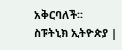አቅርባለች፡፡
ስፑትኒክ ኢትዮጵያ |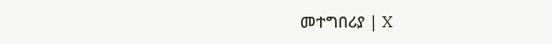መተግበሪያ | X